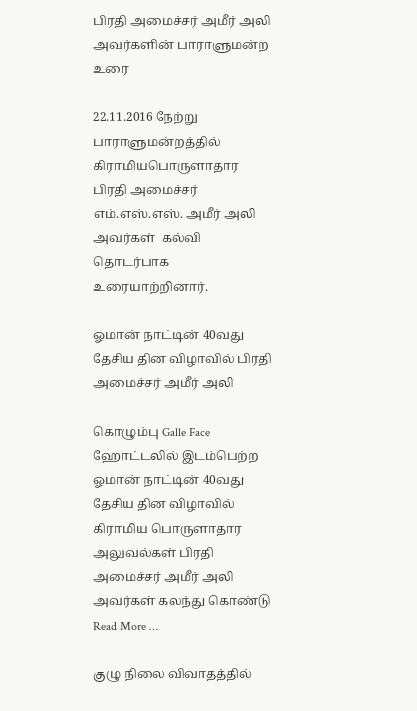பிரதி அமைச்சர் அமீர் அலி அவர்களின் பாராளுமன்ற உரை

22.11.2016 நேற்று பாராளுமன்றத்தில் கிராமியபொருளாதார பிரதி அமைச்சர் எம்.எஸ்.எஸ். அமீர் அலி அவர்கள்  கல்வி தொடர்பாக உரையாற்றினார்.

ஓமான் நாட்டின் 40வது தேசிய தின விழாவில் பிரதி அமைச்சர் அமீர் அலி

கொழும்பு Galle Face ஹோட்டலில் இடம்பெற்ற ஓமான் நாட்டின் 40வது தேசிய தின விழாவில் கிராமிய பொருளாதார அலுவல்கள் பிரதி அமைச்சர் அமீர் அலி அவர்கள் கலந்து கொண்டு Read More …

குழு நிலை விவாதத்தில்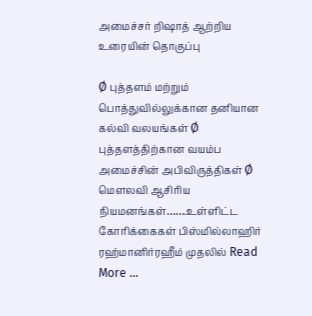அமைச்சர் றிஷாத் ஆற்றிய உரையின் தொகுப்பு

Ø புத்தளம் மற்றும் பொத்துவில்லுக்கான தனியான கல்வி வலயங்கள் Ø புத்தளத்திற்கான வயம்ப அமைச்சின் அபிவிருத்திகள் Ø மௌலவி ஆசிரிய நியமனங்கள்…….உள்ளிட்ட கோரிக்கைகள் பிஸ்மில்லாஹிர் ரஹ்மானிர்ரஹீம் முதலில் Read More …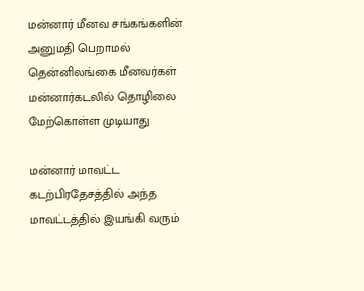மன்னார் மீனவ சங்கங்களின் அனுமதி பெறாமல் தென்னிலங்கை மீனவர்கள் மன்னார்கடலில் தொழிலை மேற்கொள்ள முடியாது

மன்னார் மாவட்ட கடற்பிரதேசத்தில் அந்த மாவட்டத்தில் இயங்கி வரும்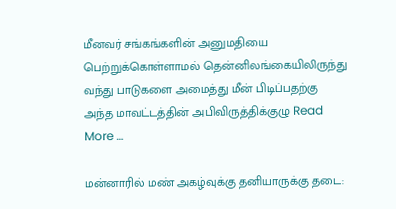மீனவர் சங்கங்களின் அனுமதியை பெற்றுக்கொள்ளாமல் தென்னிலங்கையிலிருந்து வந்து பாடுகளை அமைத்து மீன் பிடிப்பதற்கு அந்த மாவட்டத்தின் அபிவிருத்திக்குழு Read More …

மன்னாரில் மண் அகழ்வுக்கு தனியாருக்கு தடை: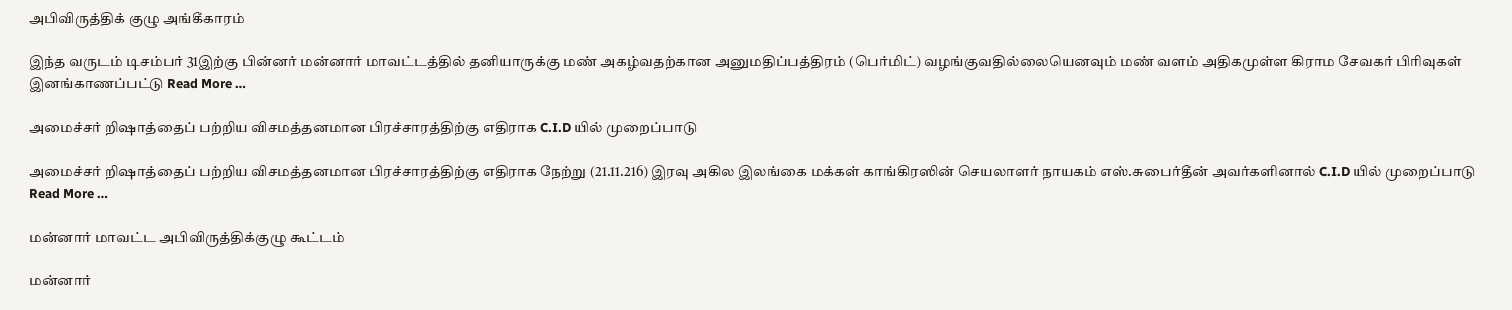அபிவிருத்திக் குழு அங்கீகாரம்

இந்த வருடம் டிசம்பர் 31இற்கு பின்னர் மன்னார் மாவட்டத்தில் தனியாருக்கு மண் அகழ்வதற்கான அனுமதிப்பத்திரம் (பெர்மிட்) வழங்குவதில்லையெனவும் மண் வளம் அதிகமுள்ள கிராம சேவகர் பிரிவுகள் இனங்காணப்பட்டு Read More …

அமைச்சர் றிஷாத்தைப் பற்றிய விசமத்தனமான பிரச்சாரத்திற்கு எதிராக C.I.D யில் முறைப்பாடு

அமைச்சர் றிஷாத்தைப் பற்றிய விசமத்தனமான பிரச்சாரத்திற்கு எதிராக நேற்று (21.11.216) இரவு அகில இலங்கை மக்கள் காங்கிரஸின் செயலாளர் நாயகம் எஸ்.சுபைர்தீன் அவர்களினால் C.I.D யில் முறைப்பாடு Read More …

மன்னார் மாவட்ட அபிவிருத்திக்குழு கூட்டம்

மன்னார்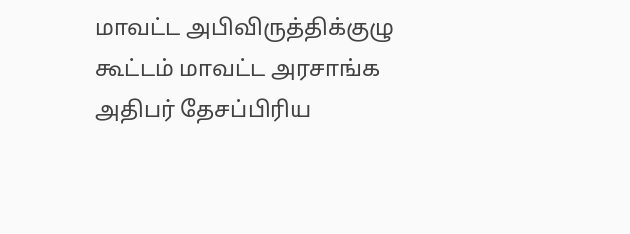மாவட்ட அபிவிருத்திக்குழு கூட்டம் மாவட்ட அரசாங்க அதிபர் தேசப்பிரிய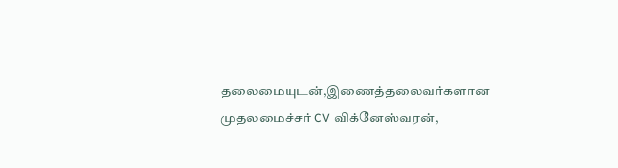தலைமையுடன்,இணைத்தலைவர்களான முதலமைச்சர் CV விக்னேஸ்வரன்,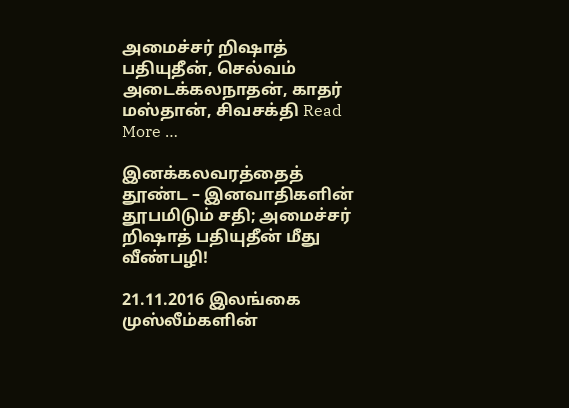அமைச்சர் றிஷாத் பதியுதீன், செல்வம் அடைக்கலநாதன், காதர் மஸ்தான், சிவசக்தி Read More …

இனக்கலவரத்தைத் தூண்ட – இனவாதிகளின்  தூபமிடும் சதி; அமைச்சர் றிஷாத் பதியுதீன் மீது வீண்பழி!

21.11.2016 இலங்கை முஸ்லீம்களின்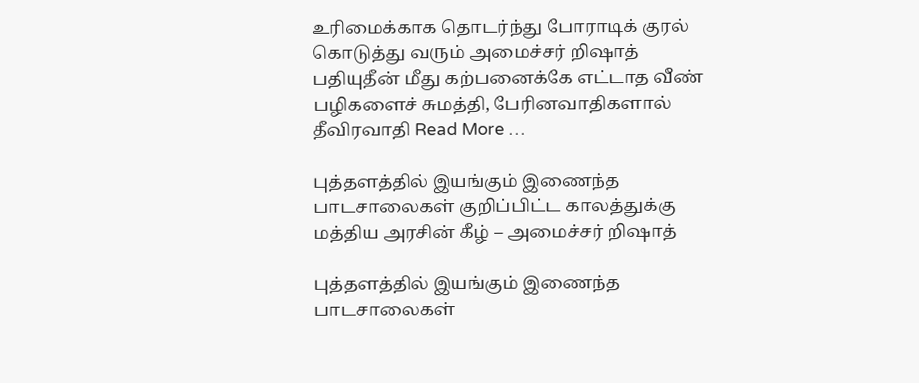உரிமைக்காக தொடர்ந்து போராடிக் குரல் கொடுத்து வரும் அமைச்சர் றிஷாத் பதியுதீன் மீது கற்பனைக்கே எட்டாத வீண் பழிகளைச் சுமத்தி, பேரினவாதிகளால் தீவிரவாதி Read More …

புத்தளத்தில் இயங்கும் இணைந்த பாடசாலைகள் குறிப்பிட்ட காலத்துக்கு மத்திய அரசின் கீழ் – அமைச்சர் றிஷாத்

புத்தளத்தில் இயங்கும் இணைந்த பாடசாலைகள்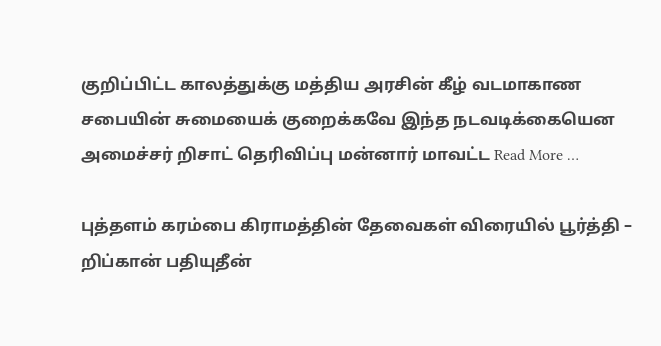குறிப்பிட்ட காலத்துக்கு மத்திய அரசின் கீழ் வடமாகாண சபையின் சுமையைக் குறைக்கவே இந்த நடவடிக்கையென அமைச்சர் றிசாட் தெரிவிப்பு மன்னார் மாவட்ட Read More …

புத்தளம் கரம்பை கிராமத்தின் தேவைகள் விரையில் பூர்த்தி – றிப்கான் பதியுதீன்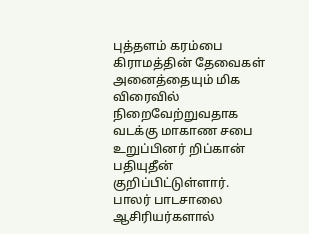புத்தளம் கரம்பை கிராமத்தின் தேவைகள் அனைத்தையும் மிக விரைவில் நிறைவேற்றுவதாக வடக்கு மாகாண சபை உறுப்பினர் றிப்கான் பதியுதீன் குறிப்பிட்டுள்ளார். பாலர் பாடசாலை ஆசிரியர்களால்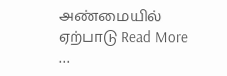அண்மையில் ஏற்பாடு Read More …